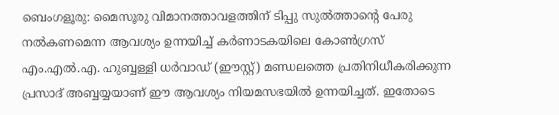ബെംഗളൂരു: മൈസൂരു വിമാനത്താവളത്തിന് ടിപ്പു സുല്‍ത്താന്റെ പേരു നല്‍കണമെന്ന ആവശ്യം ഉന്നയിച്ച് കര്‍ണാടകയിലെ കോണ്‍ഗ്രസ് എം.എല്‍.എ. ഹുബ്ബള്ളി ധര്‍വാഡ് (ഈസ്റ്റ്) മണ്ഡലത്തെ പ്രതിനിധീകരിക്കുന്ന പ്രസാദ് അബ്ബയ്യയാണ് ഈ ആവശ്യം നിയമസഭയില്‍ ഉന്നയിച്ചത്. ഇതോടെ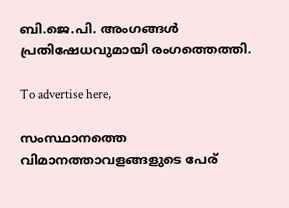ബി.ജെ.പി. അംഗങ്ങള്‍ പ്രതിഷേധവുമായി രംഗത്തെത്തി.

To advertise here,

സംസ്ഥാനത്തെ വിമാനത്താവളങ്ങളുടെ പേര്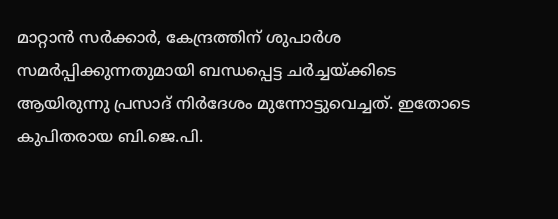മാറ്റാന്‍ സര്‍ക്കാര്‍, കേന്ദ്രത്തിന് ശുപാര്‍ശ സമര്‍പ്പിക്കുന്നതുമായി ബന്ധപ്പെട്ട ചര്‍ച്ചയ്ക്കിടെ ആയിരുന്നു പ്രസാദ് നിര്‍ദേശം മുന്നോട്ടുവെച്ചത്. ഇതോടെ കുപിതരായ ബി.ജെ.പി.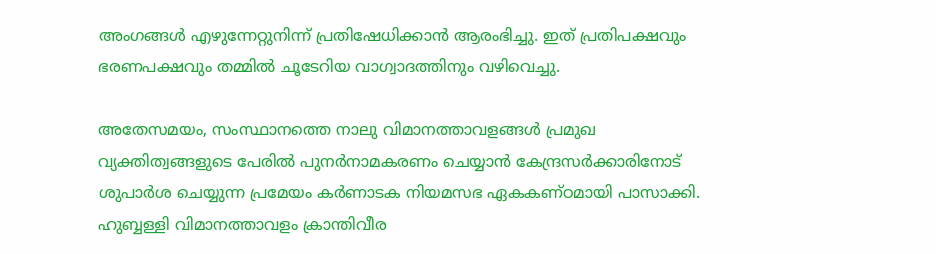അംഗങ്ങള്‍ എഴുന്നേറ്റുനിന്ന് പ്രതിഷേധിക്കാന്‍ ആരംഭിച്ചു. ഇത് പ്രതിപക്ഷവും ഭരണപക്ഷവും തമ്മില്‍ ചൂടേറിയ വാഗ്വാദത്തിനും വഴിവെച്ചു.

അതേസമയം, സംസ്ഥാനത്തെ നാലു വിമാനത്താവളങ്ങള്‍ പ്രമുഖ വ്യക്തിത്വങ്ങളുടെ പേരില്‍ പുനര്‍നാമകരണം ചെയ്യാന്‍ കേന്ദ്രസര്‍ക്കാരിനോട് ശുപാര്‍ശ ചെയ്യുന്ന പ്രമേയം കര്‍ണാടക നിയമസഭ ഏകകണ്ഠമായി പാസാക്കി. ഹുബ്ബള്ളി വിമാനത്താവളം ക്രാന്തിവീര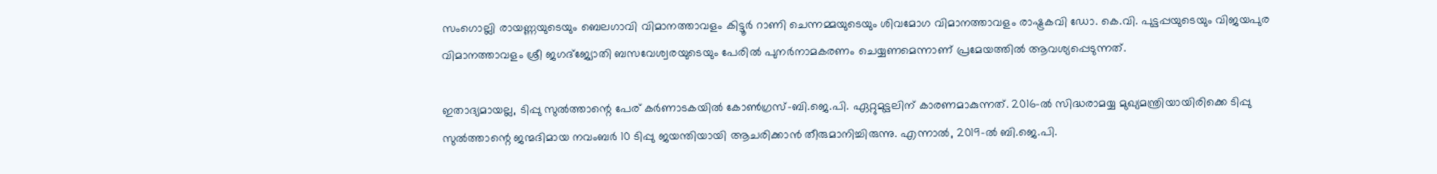സംഗൊല്ലി രായണ്ണയുടെയും ബെലഗാവി വിമാനത്താവളം കിട്ടൂര്‍ റാണി ചെന്നമ്മയുടെയും ശിവമോഗ വിമാനത്താവളം രാഷ്ട്രകവി ഡോ. കെ.വി. പുട്ടപ്പയുടെയും വിജയപുര വിമാനത്താവളം ശ്രീ ജഗദ്‌ജ്യോതി ബസവേശ്വരയുടെയും പേരില്‍ പുനര്‍നാമകരണം ചെയ്യണമെന്നാണ് പ്രമേയത്തില്‍ ആവശ്യപ്പെടുന്നത്.

ഇതാദ്യമായല്ല, ടിപ്പു സുല്‍ത്താന്റെ പേര് കര്‍ണാടകയില്‍ കോണ്‍ഗ്രസ്-ബി.ജെ.പി. ഏറ്റുമുട്ടലിന് കാരണമാകുന്നത്. 2016-ല്‍ സിദ്ധരാമയ്യ മുഖ്യമന്ത്രിയായിരിക്കെ ടിപ്പു സുല്‍ത്താന്റെ ജന്മദിമായ നവംബര്‍ 10 ടിപ്പു ജയന്തിയായി ആചരിക്കാന്‍ തീരുമാനിച്ചിരുന്നു. എന്നാല്‍, 2019-ല്‍ ബി.ജെ.പി.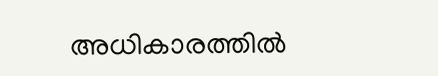അധികാരത്തില്‍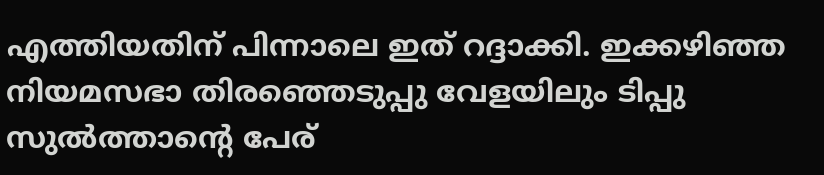എത്തിയതിന് പിന്നാലെ ഇത് റദ്ദാക്കി. ഇക്കഴിഞ്ഞ നിയമസഭാ തിരഞ്ഞെടുപ്പു വേളയിലും ടിപ്പു സുല്‍ത്താന്റെ പേര്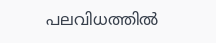പലവിധത്തില്‍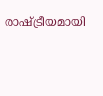രാഷ്ട്രീയമായി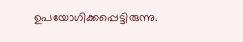ഉപയോഗിക്കപ്പെട്ടിരുന്നു.